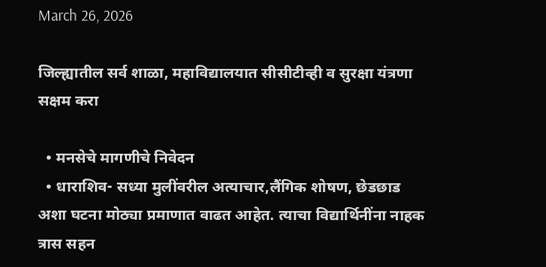March 26, 2026

जिल्ह्यातील सर्व शाळा, महाविद्यालयात सीसीटीव्ही व सुरक्षा यंत्रणा सक्षम करा

  • मनसेचे मागणीचे निवेदन
  • धाराशिव- सध्या मुलींवरील अत्याचार,लैंगिक शोषण, छेडछाड अशा घटना मोठ्या प्रमाणात वाढत आहेत. त्याचा विद्यार्थिनींना नाहक त्रास सहन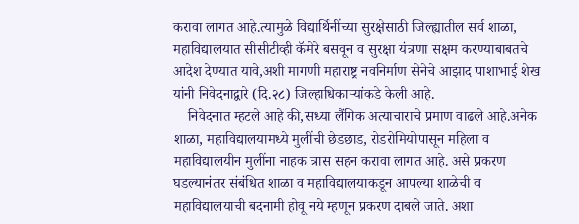करावा लागत आहे.त्यामुळे विद्यार्थिनींच्या सुरक्षेसाठी जिल्ह्यातील सर्व शाळा, महाविद्यालयात सीसीटीव्ही कॅमेरे बसवून व सुरक्षा यंत्रणा सक्षम करण्याबाबतचे आदेश देण्यात यावे,अशी मागणी महाराष्ट्र नवनिर्माण सेनेचे आझाद पाशाभाई शेख यांनी निवेदनाद्वारे (दि.२८) जिल्हाधिकार्‍यांकडे केली आहे.
    निवेदनात म्हटले आहे की,सध्या लैंगिक अत्याचाराचे प्रमाण वाढले आहे.अनेक शाळा, महाविद्यालयामध्ये मुलींची छेडछाड, रोडरोमियोपासून महिला व महाविद्यालयीन मुलींना नाहक त्रास सहन करावा लागत आहे. असे प्रकरण घडल्यानंतर संबंधित शाळा व महाविद्यालयाकडून आपल्या शाळेची व महाविद्यालयाची बदनामी होवू नये म्हणून प्रकरण दाबले जाते. अशा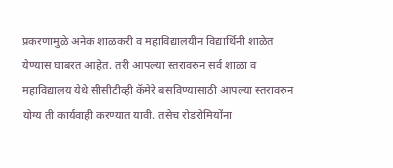प्रकरणामुळे अनेक शाळकरी व महाविद्यालयीन विद्यार्थिनी शाळेत येण्यास घाबरत आहेत. तरी आपल्या स्तरावरुन सर्व शाळा व महाविद्यालय येथे सीसीटीव्ही कॅमेरे बसविण्यासाठी आपल्या स्तरावरुन योग्य ती कार्यवाही करण्यात यावी. तसेच रोडरोमियोंना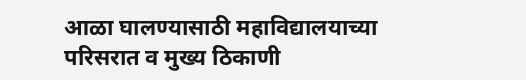आळा घालण्यासाठी महाविद्यालयाच्या परिसरात व मुख्य ठिकाणी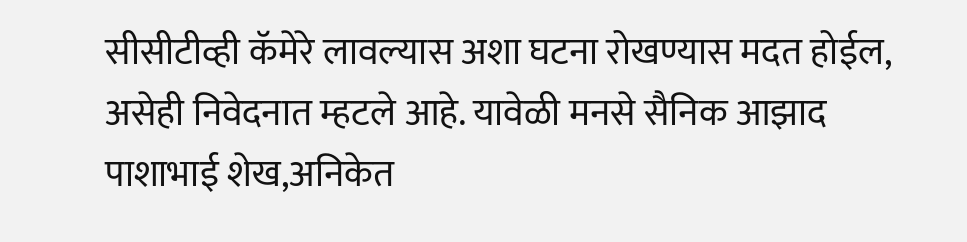सीसीटीव्ही कॅमेरे लावल्यास अशा घटना रोखण्यास मदत होईल, असेही निवेदनात म्हटले आहे. यावेळी मनसे सैनिक आझाद पाशाभाई शेख,अनिकेत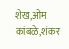शेख,ओम कांबळे,शंकर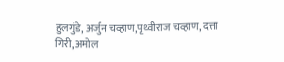हुलगुंडे, अर्जुन चव्हाण,पृथ्वीराज चव्हाण, दत्ता गिरी,अमोल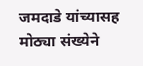जमदाडे यांच्यासह मोठ्या संख्येने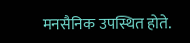मनसैनिक उपस्थित होते.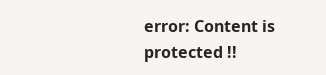error: Content is protected !!